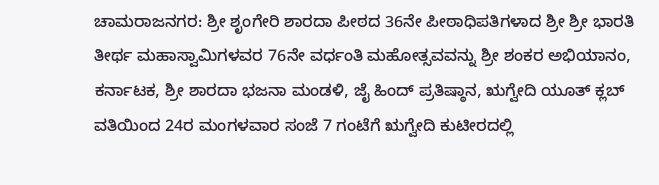ಚಾಮರಾಜನಗರ: ಶ್ರೀ ಶೃಂಗೇರಿ ಶಾರದಾ ಪೀಠದ 36ನೇ ಪೀಠಾಧಿಪತಿಗಳಾದ ಶ್ರೀ ಶ್ರೀ ಭಾರತಿ ತೀರ್ಥ ಮಹಾಸ್ವಾಮಿಗಳವರ 76ನೇ ವರ್ಧಂತಿ ಮಹೋತ್ಸವವನ್ನು ಶ್ರೀ ಶಂಕರ ಅಭಿಯಾನಂ, ಕರ್ನಾಟಕ, ಶ್ರೀ ಶಾರದಾ ಭಜನಾ ಮಂಡಳಿ, ಜೈ ಹಿಂದ್ ಪ್ರತಿಷ್ಠಾನ, ಋಗ್ವೇದಿ ಯೂತ್ ಕ್ಲಬ್ ವತಿಯಿಂದ 24ರ ಮಂಗಳವಾರ ಸಂಜೆ 7 ಗಂಟೆಗೆ ಋಗ್ವೇದಿ ಕುಟೀರದಲ್ಲಿ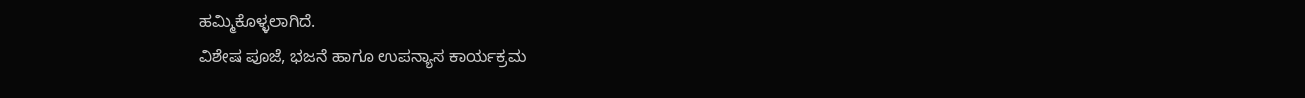ಹಮ್ಮಿಕೊಳ್ಳಲಾಗಿದೆ.
ವಿಶೇಷ ಪೂಜೆ, ಭಜನೆ ಹಾಗೂ ಉಪನ್ಯಾಸ ಕಾರ್ಯಕ್ರಮ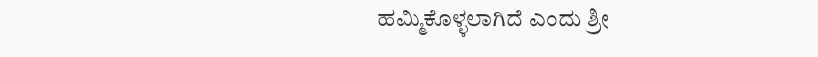ಹಮ್ಮಿಕೊಳ್ಳಲಾಗಿದೆ ಎಂದು ಶ್ರೀ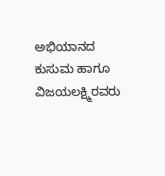ಅಭಿಯಾನದ ಕುಸುಮ ಹಾಗೂ ವಿಜಯಲಕ್ಷ್ಮಿರವರು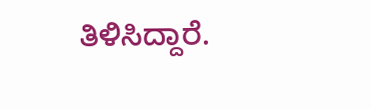ತಿಳಿಸಿದ್ದಾರೆ.